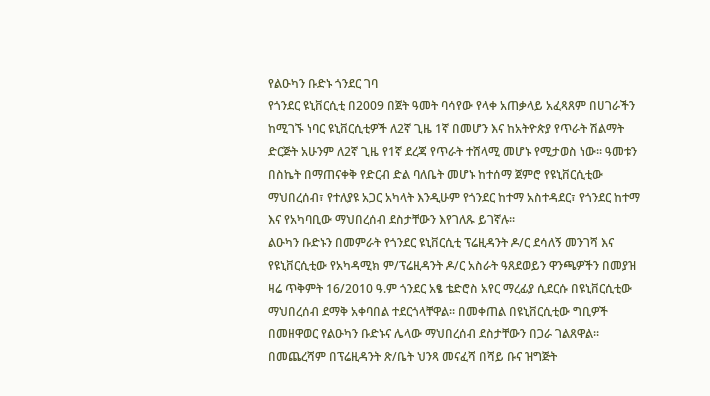የልዑካን ቡድኑ ጎንደር ገባ
የጎንደር ዩኒቨርሲቲ በ2009 በጀት ዓመት ባሳየው የላቀ አጠቃላይ አፈጻጸም በሀገራችን ከሚገኙ ነባር ዩኒቨርሲቲዎች ለ2ኛ ጊዜ 1ኛ በመሆን እና ከአትዮጵያ የጥራት ሽልማት ድርጅት አሁንም ለ2ኛ ጊዜ የ1ኛ ደረጃ የጥራት ተሸላሚ መሆኑ የሚታወስ ነው፡፡ ዓመቱን በስኬት በማጠናቀቅ የድርብ ድል ባለቤት መሆኑ ከተሰማ ጀምሮ የዩኒቨርሲቲው ማህበረሰብ፣ የተለያዩ አጋር አካላት እንዲሁም የጎንደር ከተማ አስተዳደር፣ የጎንደር ከተማ እና የአካባቢው ማህበረሰብ ደስታቸውን እየገለጹ ይገኛሉ፡፡
ልዑካን ቡድኑን በመምራት የጎንደር ዩኒቨርሲቲ ፕሬዚዳንት ዶ/ር ደሳለኝ መንገሻ እና የዩኒቨርሲቲው የአካዳሚክ ም/ፕሬዚዳንት ዶ/ር አስራት ዓጸደወይን ዋንጫዎችን በመያዝ ዛሬ ጥቅምት 16/2010 ዓ.ም ጎንደር አፄ ቴድሮስ አየር ማረፊያ ሲደርሱ በዩኒቨርሲቲው ማህበረሰብ ደማቅ አቀባበል ተደርጎላቸዋል፡፡ በመቀጠል በዩኒቨርሲቲው ግቢዎች በመዘዋወር የልዑካን ቡድኑና ሌላው ማህበረሰብ ደስታቸውን በጋራ ገልጸዋል፡፡ በመጨረሻም በፕሬዚዳንት ጽ/ቤት ህንጻ መናፈሻ በሻይ ቡና ዝግጅት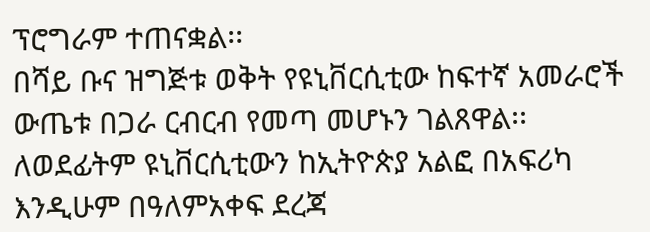ፕሮግራም ተጠናቋል፡፡
በሻይ ቡና ዝግጅቱ ወቅት የዩኒቨርሲቲው ከፍተኛ አመራሮች ውጤቱ በጋራ ርብርብ የመጣ መሆኑን ገልጸዋል፡፡ ለወደፊትም ዩኒቨርሲቲውን ከኢትዮጵያ አልፎ በአፍሪካ እንዲሁም በዓለምአቀፍ ደረጃ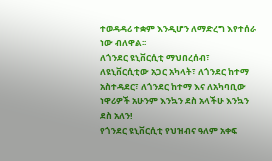ተወዳዳሪ ተቋም እንዲሆን ለማድረግ እየተሰራ ነው ብለዋል፡፡
ለጎንደር ዩኒቨርሲቲ ማህበረሰብ፣ ለዩኒቨርሲቲው አጋር አካላት፣ ለጎንደር ከተማ አስተዳደር፣ ለጎንደር ከተማ እና ለአካባቢው ነዋሪዎች አሁንም እንኳን ደስ አላችሁ እንኳን ደስ አለን!
የጎንደር ዩኒቨርሲቲ የህዝብና ዓለም አቀፍ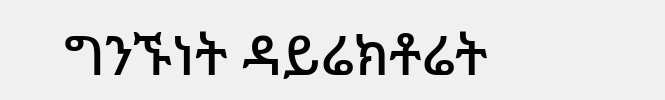ግንኙነት ዳይሬክቶሬት